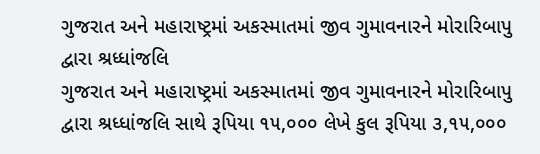ગુજરાત અને મહારાષ્ટ્રમાં અકસ્માતમાં જીવ ગુમાવનારને મોરારિબાપુ દ્વારા શ્રધ્ધાંજલિ
ગુજરાત અને મહારાષ્ટ્રમાં અકસ્માતમાં જીવ ગુમાવનારને મોરારિબાપુ દ્વારા શ્રધ્ધાંજલિ સાથે રૂપિયા ૧૫,૦૦૦ લેખે કુલ રૂપિયા ૩,૧૫,૦૦૦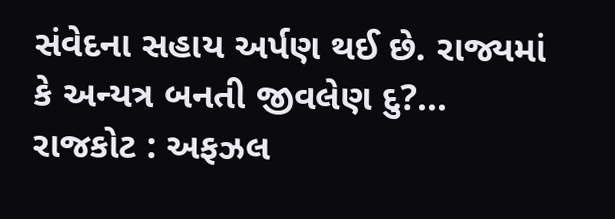સંવેદના સહાય અર્પણ થઈ છે. રાજ્યમાં કે અન્યત્ર બનતી જીવલેણ દુ?...
રાજકોટ : અફઝલ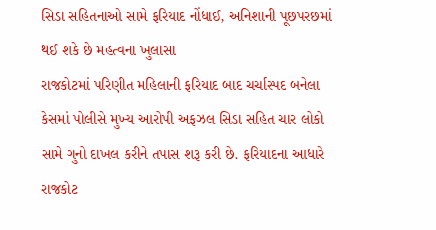સિડા સહિતનાઓ સામે ફરિયાદ નોંધાઈ, અનિશાની પૂછપરછમાં થઈ શકે છે મહત્વના ખુલાસા
રાજકોટમાં પરિણીત મહિલાની ફરિયાદ બાદ ચર્ચાસ્પદ બનેલા કેસમાં પોલીસે મુખ્ય આરોપી અફઝલ સિડા સહિત ચાર લોકો સામે ગુનો દાખલ કરીને તપાસ શરૂ કરી છે. ફરિયાદના આધારે રાજકોટ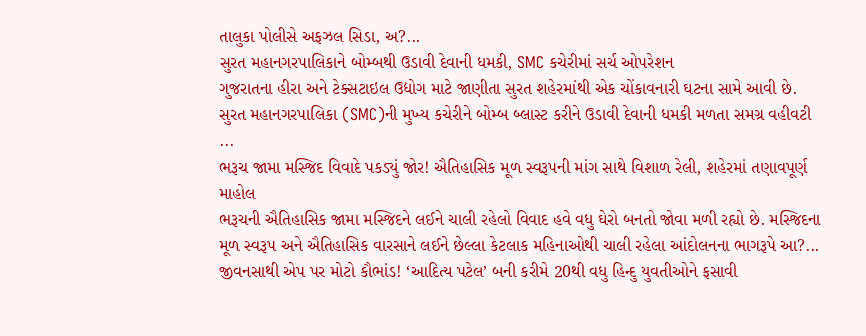તાલુકા પોલીસે અફઝલ સિડા, અ?...
સુરત મહાનગરપાલિકાને બોમ્બથી ઉડાવી દેવાની ધમકી, SMC કચેરીમાં સર્ચ ઓપરેશન
ગુજરાતના હીરા અને ટેક્સટાઇલ ઉદ્યોગ માટે જાણીતા સુરત શહેરમાંથી એક ચોંકાવનારી ઘટના સામે આવી છે. સુરત મહાનગરપાલિકા (SMC)ની મુખ્ય કચેરીને બોમ્બ બ્લાસ્ટ કરીને ઉડાવી દેવાની ધમકી મળતા સમગ્ર વહીવટી ...
ભરૂચ જામા મસ્જિદ વિવાદે પકડ્યું જોર! ઐતિહાસિક મૂળ સ્વરૂપની માંગ સાથે વિશાળ રેલી, શહેરમાં તણાવપૂર્ણ માહોલ
ભરૂચની ઐતિહાસિક જામા મસ્જિદને લઈને ચાલી રહેલો વિવાદ હવે વધુ ઘેરો બનતો જોવા મળી રહ્યો છે. મસ્જિદના મૂળ સ્વરૂપ અને ઐતિહાસિક વારસાને લઈને છેલ્લા કેટલાક મહિનાઓથી ચાલી રહેલા આંદોલનના ભાગરૂપે આ?...
જીવનસાથી એપ પર મોટો કૌભાંડ! ‘આદિત્ય પટેલ’ બની કરીમે 20થી વધુ હિન્દુ યુવતીઓને ફસાવી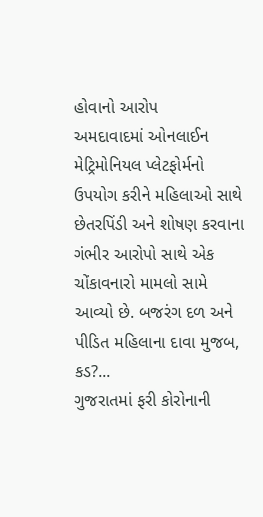હોવાનો આરોપ
અમદાવાદમાં ઓનલાઈન મેટ્રિમોનિયલ પ્લેટફોર્મનો ઉપયોગ કરીને મહિલાઓ સાથે છેતરપિંડી અને શોષણ કરવાના ગંભીર આરોપો સાથે એક ચોંકાવનારો મામલો સામે આવ્યો છે. બજરંગ દળ અને પીડિત મહિલાના દાવા મુજબ, કડ?...
ગુજરાતમાં ફરી કોરોનાની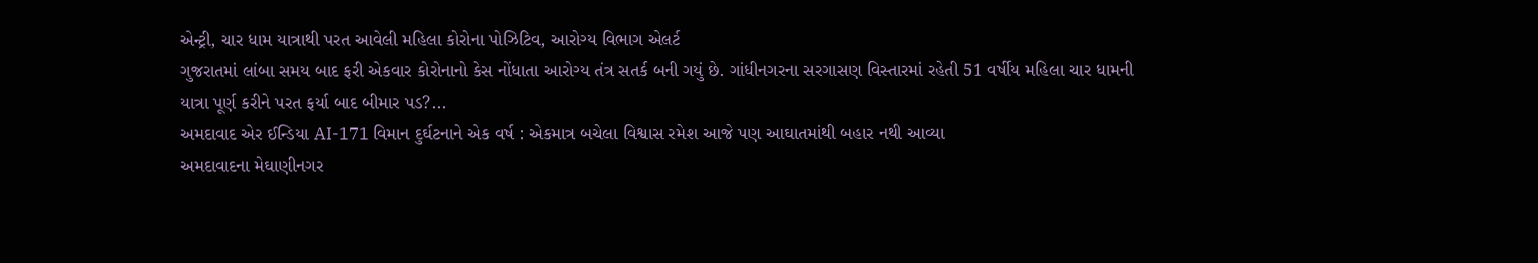એન્ટ્રી, ચાર ધામ યાત્રાથી પરત આવેલી મહિલા કોરોના પોઝિટિવ, આરોગ્ય વિભાગ એલર્ટ
ગુજરાતમાં લાંબા સમય બાદ ફરી એકવાર કોરોનાનો કેસ નોંધાતા આરોગ્ય તંત્ર સતર્ક બની ગયું છે. ગાંધીનગરના સરગાસણ વિસ્તારમાં રહેતી 51 વર્ષીય મહિલા ચાર ધામની યાત્રા પૂર્ણ કરીને પરત ફર્યા બાદ બીમાર પડ?...
અમદાવાદ એર ઈન્ડિયા AI-171 વિમાન દુર્ઘટનાને એક વર્ષ : એકમાત્ર બચેલા વિશ્વાસ રમેશ આજે પણ આઘાતમાંથી બહાર નથી આવ્યા
અમદાવાદના મેઘાણીનગર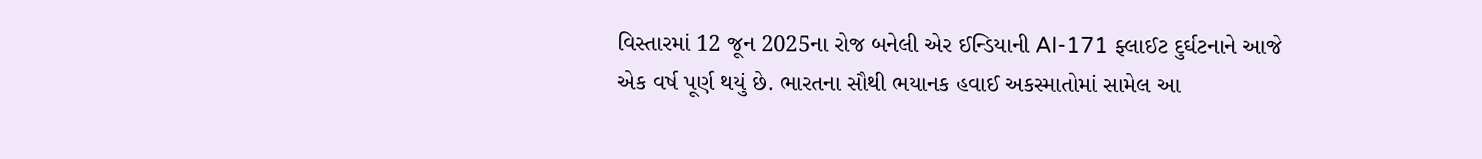વિસ્તારમાં 12 જૂન 2025ના રોજ બનેલી એર ઈન્ડિયાની AI-171 ફ્લાઈટ દુર્ઘટનાને આજે એક વર્ષ પૂર્ણ થયું છે. ભારતના સૌથી ભયાનક હવાઈ અકસ્માતોમાં સામેલ આ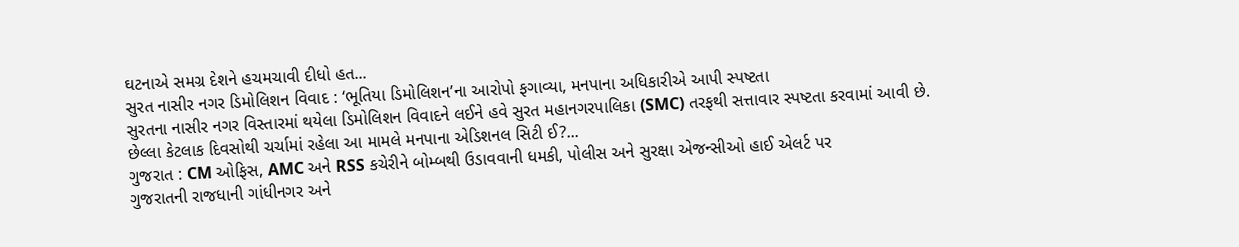ઘટનાએ સમગ્ર દેશને હચમચાવી દીધો હત...
સુરત નાસીર નગર ડિમોલિશન વિવાદ : ‘ભૂતિયા ડિમોલિશન’ના આરોપો ફગાવ્યા, મનપાના અધિકારીએ આપી સ્પષ્ટતા
સુરતના નાસીર નગર વિસ્તારમાં થયેલા ડિમોલિશન વિવાદને લઈને હવે સુરત મહાનગરપાલિકા (SMC) તરફથી સત્તાવાર સ્પષ્ટતા કરવામાં આવી છે. છેલ્લા કેટલાક દિવસોથી ચર્ચામાં રહેલા આ મામલે મનપાના એડિશનલ સિટી ઈ?...
ગુજરાત : CM ઓફિસ, AMC અને RSS કચેરીને બોમ્બથી ઉડાવવાની ધમકી, પોલીસ અને સુરક્ષા એજન્સીઓ હાઈ એલર્ટ પર
ગુજરાતની રાજધાની ગાંધીનગર અને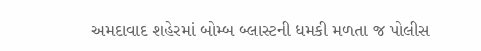અમદાવાદ શહેરમાં બોમ્બ બ્લાસ્ટની ધમકી મળતા જ પોલીસ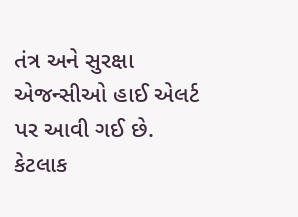તંત્ર અને સુરક્ષા એજન્સીઓ હાઈ એલર્ટ પર આવી ગઈ છે. કેટલાક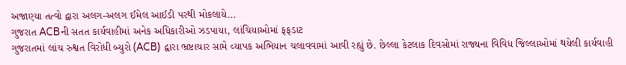અજાણ્યા તત્વો દ્વારા અલગ-અલગ ઈમેલ આઈડી પરથી મોકલાયે...
ગુજરાત ACBની સતત કાર્યવાહીમાં અનેક અધિકારીઓ ઝડપાયા, લાંચિયાઓમાં ફફડાટ
ગુજરાતમાં લાંચ રુશ્વત વિરોધી બ્યુરો (ACB) દ્વારા ભ્રષ્ટાચાર સામે વ્યાપક અભિયાન ચલાવવામાં આવી રહ્યું છે. છેલ્લા કેટલાક દિવસોમાં રાજ્યના વિવિધ જિલ્લાઓમાં થયેલી કાર્યવાહી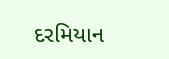દરમિયાન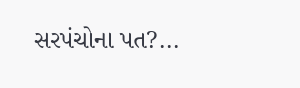સરપંચોના પત?...